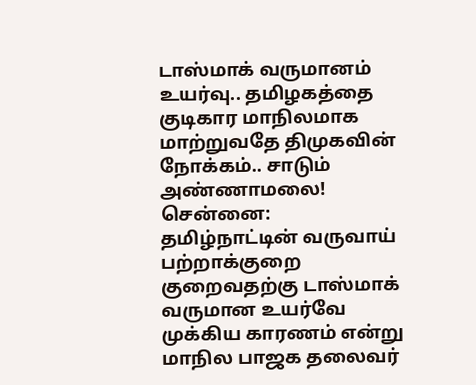டாஸ்மாக் வருமானம் உயர்வு.. தமிழகத்தை குடிகார மாநிலமாக மாற்றுவதே திமுகவின் நோக்கம்.. சாடும் அண்ணாமலை!
சென்னை: தமிழ்நாட்டின் வருவாய் பற்றாக்குறை குறைவதற்கு டாஸ்மாக் வருமான உயர்வே முக்கிய காரணம் என்று மாநில பாஜக தலைவர்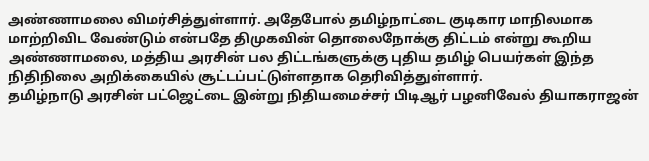அண்ணாமலை விமர்சித்துள்ளார். அதேபோல் தமிழ்நாட்டை குடிகார மாநிலமாக மாற்றிவிட வேண்டும் என்பதே திமுகவின் தொலைநோக்கு திட்டம் என்று கூறிய அண்ணாமலை, மத்திய அரசின் பல திட்டங்களுக்கு புதிய தமிழ் பெயர்கள் இந்த நிதிநிலை அறிக்கையில் சூட்டப்பட்டுள்ளதாக தெரிவித்துள்ளார்.
தமிழ்நாடு அரசின் பட்ஜெட்டை இன்று நிதியமைச்சர் பிடிஆர் பழனிவேல் தியாகராஜன்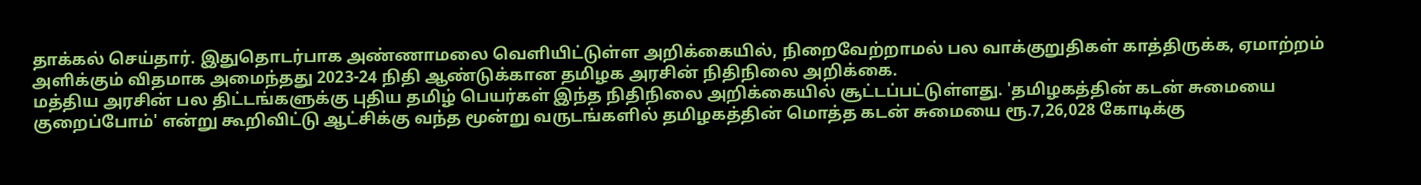தாக்கல் செய்தார். இதுதொடர்பாக அண்ணாமலை வெளியிட்டுள்ள அறிக்கையில், நிறைவேற்றாமல் பல வாக்குறுதிகள் காத்திருக்க, ஏமாற்றம் அளிக்கும் விதமாக அமைந்தது 2023-24 நிதி ஆண்டுக்கான தமிழக அரசின் நிதிநிலை அறிக்கை.
மத்திய அரசின் பல திட்டங்களுக்கு புதிய தமிழ் பெயர்கள் இந்த நிதிநிலை அறிக்கையில் சூட்டப்பட்டுள்ளது. 'தமிழகத்தின் கடன் சுமையை குறைப்போம்' என்று கூறிவிட்டு ஆட்சிக்கு வந்த மூன்று வருடங்களில் தமிழகத்தின் மொத்த கடன் சுமையை ரூ.7,26,028 கோடிக்கு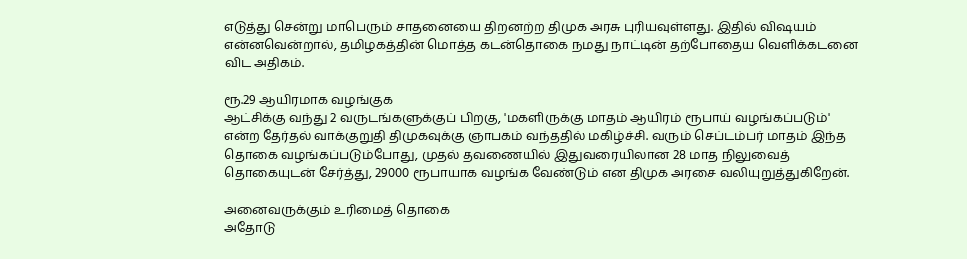எடுத்து சென்று மாபெரும் சாதனையை திறனற்ற திமுக அரசு புரியவுள்ளது. இதில் விஷயம் என்னவென்றால், தமிழகத்தின் மொத்த கடன்தொகை நமது நாட்டின் தற்போதைய வெளிக்கடனை விட அதிகம்.

ரூ.29 ஆயிரமாக வழங்குக
ஆட்சிக்கு வந்து 2 வருடங்களுக்குப் பிறகு, 'மகளிருக்கு மாதம் ஆயிரம் ரூபாய் வழங்கப்படும்' என்ற தேர்தல் வாக்குறுதி திமுகவுக்கு ஞாபகம் வந்ததில் மகிழ்ச்சி. வரும் செப்டம்பர் மாதம் இந்த தொகை வழங்கப்படும்போது, முதல் தவணையில் இதுவரையிலான 28 மாத நிலுவைத் தொகையுடன் சேர்த்து, 29000 ரூபாயாக வழங்க வேண்டும் என திமுக அரசை வலியுறுத்துகிறேன்.

அனைவருக்கும் உரிமைத் தொகை
அதோடு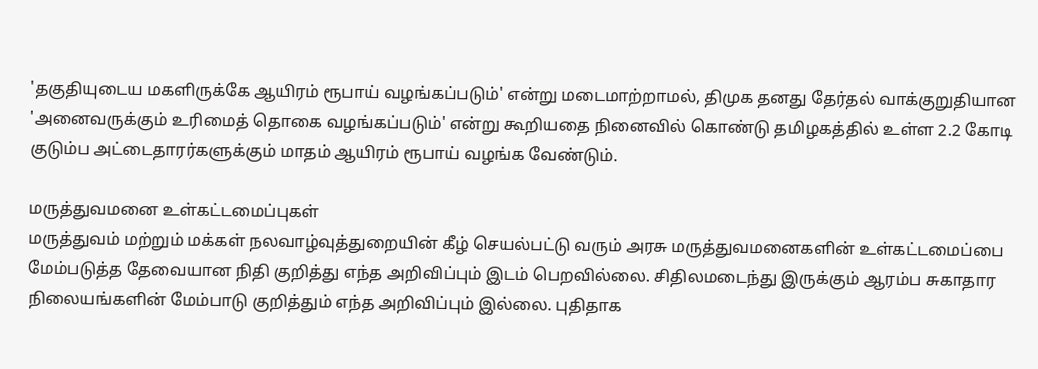'தகுதியுடைய மகளிருக்கே ஆயிரம் ரூபாய் வழங்கப்படும்' என்று மடைமாற்றாமல், திமுக தனது தேர்தல் வாக்குறுதியான 'அனைவருக்கும் உரிமைத் தொகை வழங்கப்படும்' என்று கூறியதை நினைவில் கொண்டு தமிழகத்தில் உள்ள 2.2 கோடி குடும்ப அட்டைதாரர்களுக்கும் மாதம் ஆயிரம் ரூபாய் வழங்க வேண்டும்.

மருத்துவமனை உள்கட்டமைப்புகள்
மருத்துவம் மற்றும் மக்கள் நலவாழ்வுத்துறையின் கீழ் செயல்பட்டு வரும் அரசு மருத்துவமனைகளின் உள்கட்டமைப்பை மேம்படுத்த தேவையான நிதி குறித்து எந்த அறிவிப்பும் இடம் பெறவில்லை. சிதிலமடைந்து இருக்கும் ஆரம்ப சுகாதார நிலையங்களின் மேம்பாடு குறித்தும் எந்த அறிவிப்பும் இல்லை. புதிதாக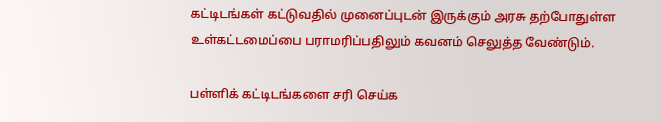கட்டிடங்கள் கட்டுவதில் முனைப்புடன் இருக்கும் அரசு தற்போதுள்ள உள்கட்டமைப்பை பராமரிப்பதிலும் கவனம் செலுத்த வேண்டும்.

பள்ளிக் கட்டிடங்களை சரி செய்க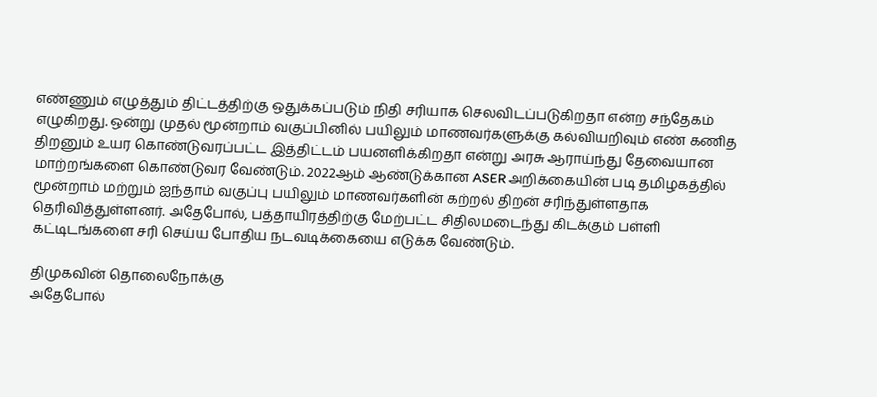எண்ணும் எழுத்தும் திட்டத்திற்கு ஒதுக்கப்படும் நிதி சரியாக செலவிடப்படுகிறதா என்ற சந்தேகம் எழுகிறது. ஒன்று முதல் மூன்றாம் வகுப்பினில் பயிலும் மாணவர்களுக்கு கல்வியறிவும் எண் கணித திறனும் உயர கொண்டுவரப்பட்ட இத்திட்டம் பயனளிக்கிறதா என்று அரசு ஆராய்ந்து தேவையான மாற்றங்களை கொண்டுவர வேண்டும். 2022ஆம் ஆண்டுக்கான ASER அறிக்கையின் படி தமிழகத்தில் மூன்றாம் மற்றும் ஐந்தாம் வகுப்பு பயிலும் மாணவர்களின் கற்றல் திறன் சரிந்துள்ளதாக தெரிவித்துள்ளனர். அதேபோல், பத்தாயிரத்திற்கு மேற்பட்ட சிதிலமடைந்து கிடக்கும் பள்ளி கட்டிடங்களை சரி செய்ய போதிய நடவடிக்கையை எடுக்க வேண்டும்.

திமுகவின் தொலைநோக்கு
அதேபோல்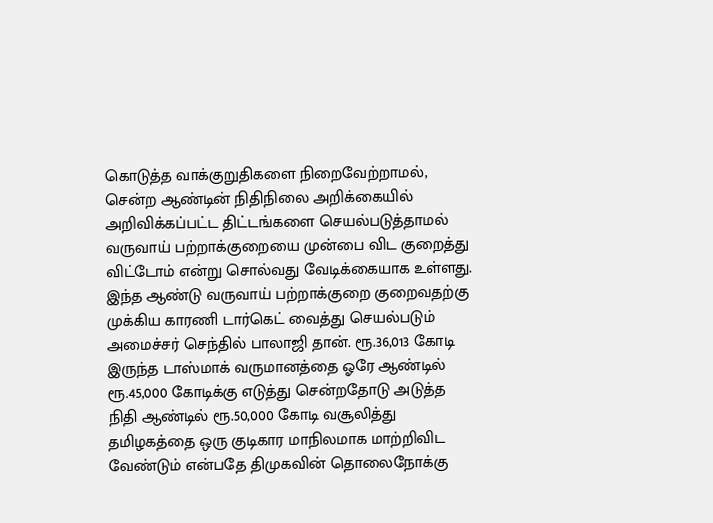கொடுத்த வாக்குறுதிகளை நிறைவேற்றாமல், சென்ற ஆண்டின் நிதிநிலை அறிக்கையில் அறிவிக்கப்பட்ட திட்டங்களை செயல்படுத்தாமல் வருவாய் பற்றாக்குறையை முன்பை விட குறைத்து விட்டோம் என்று சொல்வது வேடிக்கையாக உள்ளது. இந்த ஆண்டு வருவாய் பற்றாக்குறை குறைவதற்கு முக்கிய காரணி டார்கெட் வைத்து செயல்படும் அமைச்சர் செந்தில் பாலாஜி தான். ரூ.36,013 கோடி இருந்த டாஸ்மாக் வருமானத்தை ஓரே ஆண்டில் ரூ.45,000 கோடிக்கு எடுத்து சென்றதோடு அடுத்த நிதி ஆண்டில் ரூ.50,000 கோடி வசூலித்து தமிழகத்தை ஒரு குடிகார மாநிலமாக மாற்றிவிட வேண்டும் என்பதே திமுகவின் தொலைநோக்கு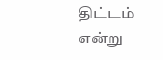திட்டம் என்று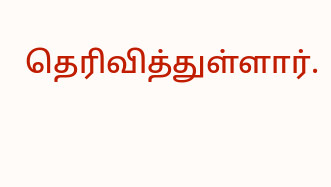தெரிவித்துள்ளார்.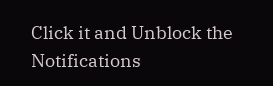Click it and Unblock the Notifications